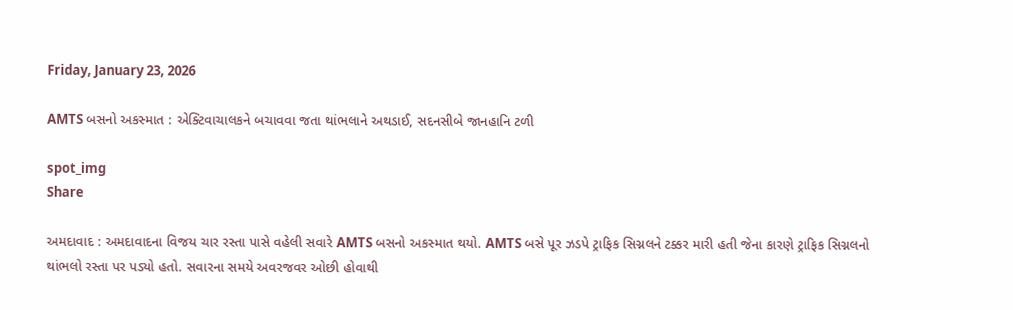Friday, January 23, 2026

AMTS બસનો અકસ્માત : એક્ટિવાચાલકને બચાવવા જતા થાંભલાને અથડાઈ, સદનસીબે જાનહાનિ ટળી

spot_img
Share

અમદાવાદ : અમદાવાદના વિજય ચાર રસ્તા પાસે વહેલી સવારે AMTS બસનો અકસ્માત થયો. AMTS બસે પૂર ઝડપે ટ્રાફિક સિગ્નલને ટક્કર મારી હતી જેના કારણે ટ્રાફિક સિગ્નલનો થાંભલો રસ્તા પર પડ્યો હતો. સવારના સમયે અવરજવર ઓછી હોવાથી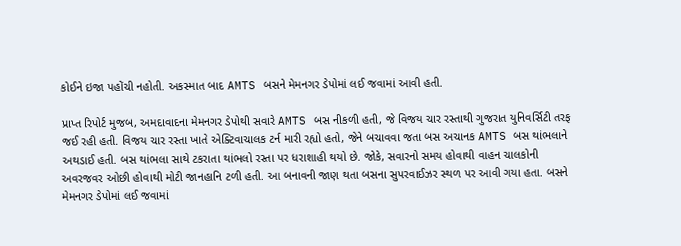કોઈને ઇજા પહોંચી નહોતી. અકસ્માત બાદ AMTS બસને મેમનગર ડેપોમાં લઈ જવામાં આવી હતી.

પ્રાપ્ત રિપોર્ટ મુજબ, અમદાવાદના મેમનગર ડેપોથી સવારે AMTS બસ નીકળી હતી, જે વિજય ચાર રસ્તાથી ગુજરાત યુનિવર્સિટી તરફ જઈ રહી હતી. વિજય ચાર રસ્તા ખાતે એક્ટિવાચાલક ટર્ન મારી રહ્યો હતો, જેને બચાવવા જતા બસ અચાનક AMTS બસ થાંભલાને અથડાઈ હતી. બસ થાંભલા સાથે ટકરાતા થાંભલો રસ્તા પર ધરાશાહી થયો છે. જોકે, સવારનો સમય હોવાથી વાહન ચાલકોની અવરજવર ઓછી હોવાથી મોટી જાનહાનિ ટળી હતી. આ બનાવની જાણ થતા બસના સુપરવાઈઝર સ્થળ પર આવી ગયા હતા. બસને મેમનગર ડેપોમાં લઈ જવામાં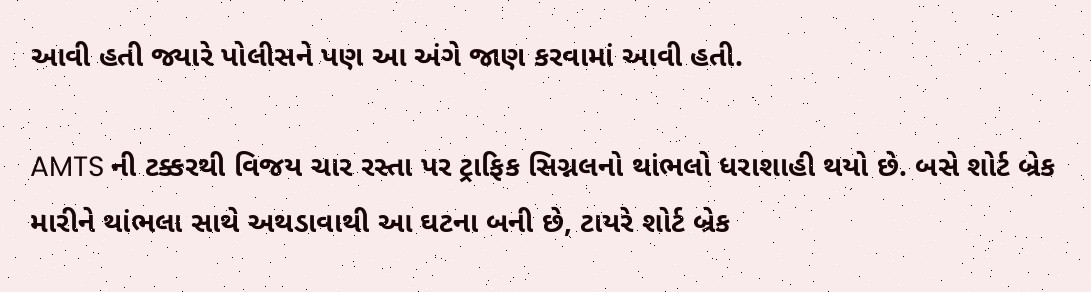આવી હતી જ્યારે પોલીસને પણ આ અંગે જાણ કરવામાં આવી હતી.

AMTS ની ટક્કરથી વિજય ચાર રસ્તા પર ટ્રાફિક સિગ્નલનો થાંભલો ધરાશાહી થયો છે. બસે શોર્ટ બ્રેક મારીને થાંભલા સાથે અથડાવાથી આ ઘટના બની છે, ટાયરે શોર્ટ બ્રેક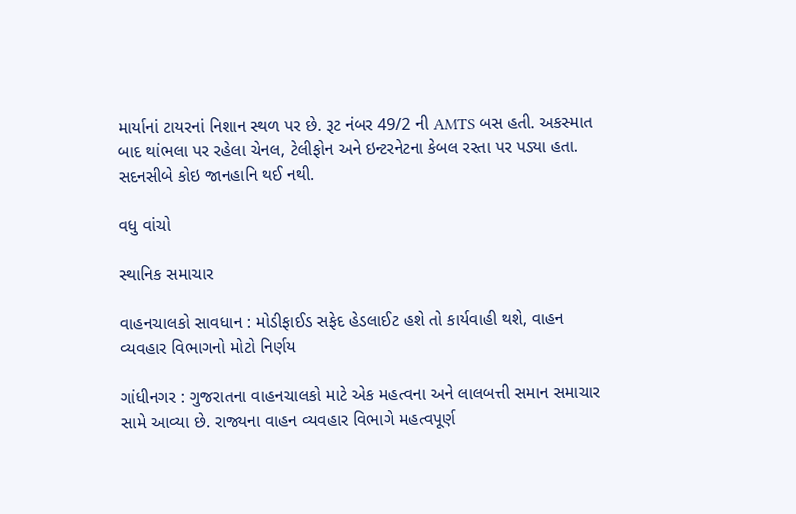માર્યાનાં ટાયરનાં નિશાન સ્થળ પર છે. રૂટ નંબર 49/2 ની AMTS બસ હતી. અકસ્માત બાદ થાંભલા પર રહેલા ચેનલ, ટેલીફોન અને ઇન્ટરનેટના કેબલ રસ્તા પર પડ્યા હતા. સદનસીબે કોઇ જાનહાનિ થઈ નથી.

વધુ વાંચો

સ્થાનિક સમાચાર

વાહનચાલકો સાવધાન : મોડીફાઈડ સફેદ હેડલાઈટ હશે તો કાર્યવાહી થશે, વાહન વ્યવહાર વિભાગનો મોટો નિર્ણય

ગાંધીનગર : ગુજરાતના વાહનચાલકો માટે એક મહત્વના અને લાલબત્તી સમાન સમાચાર સામે આવ્યા છે. રાજ્યના વાહન વ્યવહાર વિભાગે મહત્વપૂર્ણ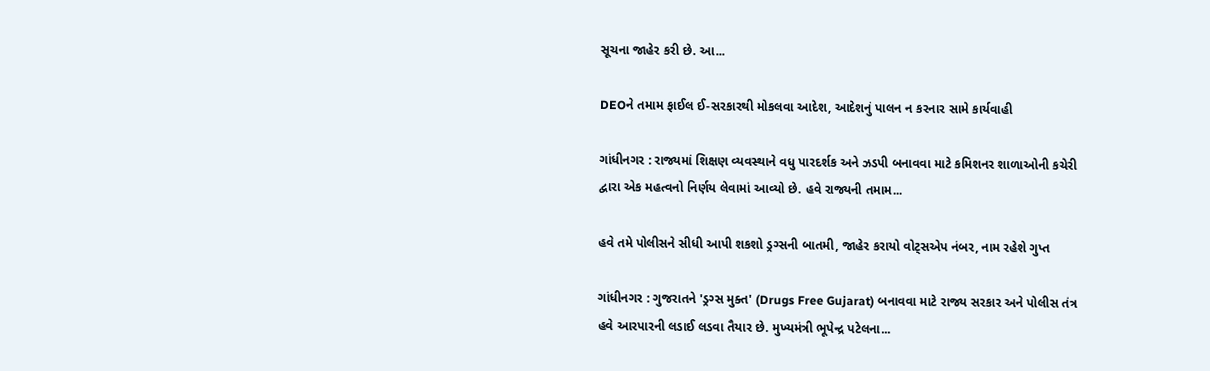સૂચના જાહેર કરી છે. આ...

DEOને તમામ ફાઈલ ઈ-સરકારથી મોકલવા આદેશ, આદેશનું પાલન ન કરનાર સામે કાર્યવાહી

ગાંધીનગર : રાજ્યમાં શિક્ષણ વ્યવસ્થાને વધુ પારદર્શક અને ઝડપી બનાવવા માટે કમિશનર શાળાઓની કચેરી દ્વારા એક મહત્વનો નિર્ણય લેવામાં આવ્યો છે. હવે રાજ્યની તમામ...

હવે તમે પોલીસને સીધી આપી શકશો ડ્રગ્સની બાતમી, જાહેર કરાયો વોટ્સએપ નંબર, નામ રહેશે ગુપ્ત

ગાંધીનગર : ગુજરાતને 'ડ્રગ્સ મુક્ત' (Drugs Free Gujarat) બનાવવા માટે રાજ્ય સરકાર અને પોલીસ તંત્ર હવે આરપારની લડાઈ લડવા તૈયાર છે. મુખ્યમંત્રી ભૂપેન્દ્ર પટેલના...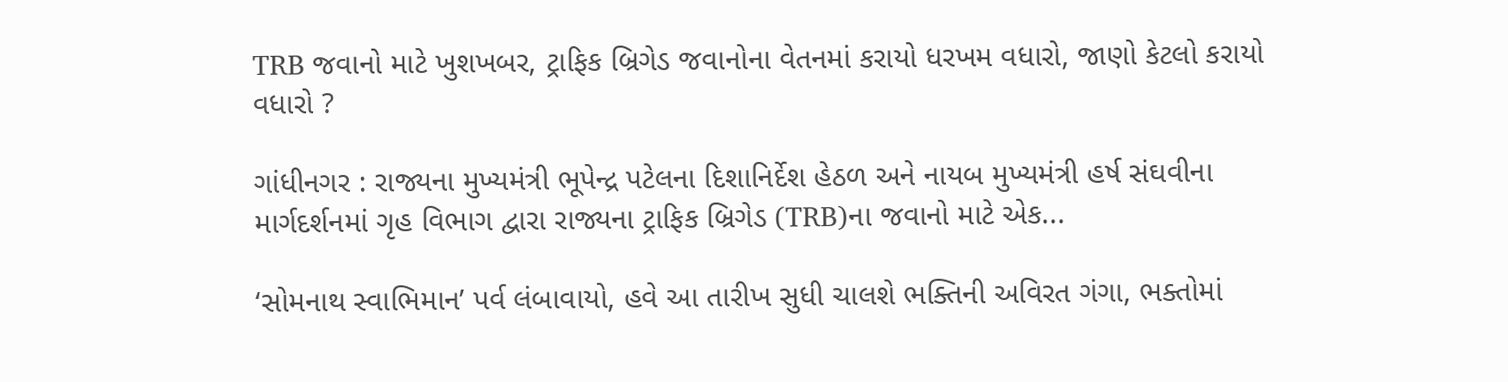TRB જવાનો માટે ખુશખબર, ટ્રાફિક બ્રિગેડ જવાનોના વેતનમાં કરાયો ધરખમ વધારો, જાણો કેટલો કરાયો વધારો ?

ગાંધીનગર : રાજ્યના મુખ્યમંત્રી ભૂપેન્દ્ર પટેલના દિશાનિર્દેશ હેઠળ અને નાયબ મુખ્યમંત્રી હર્ષ સંઘવીના માર્ગદર્શનમાં ગૃહ વિભાગ દ્વારા રાજ્યના ટ્રાફિક બ્રિગેડ (TRB)ના જવાનો માટે એક...

‘સોમનાથ સ્વાભિમાન’ પર્વ લંબાવાયો, હવે આ તારીખ સુધી ચાલશે ભક્તિની અવિરત ગંગા, ભક્તોમાં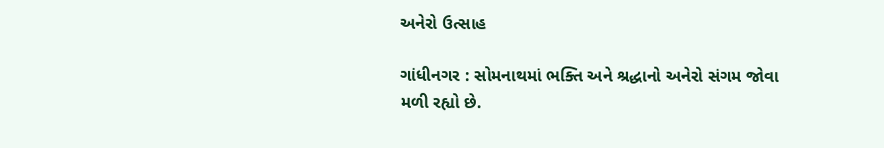અનેરો ઉત્સાહ

ગાંધીનગર : સોમનાથમાં ભક્તિ અને શ્રદ્ધાનો અનેરો સંગમ જોવા મળી રહ્યો છે.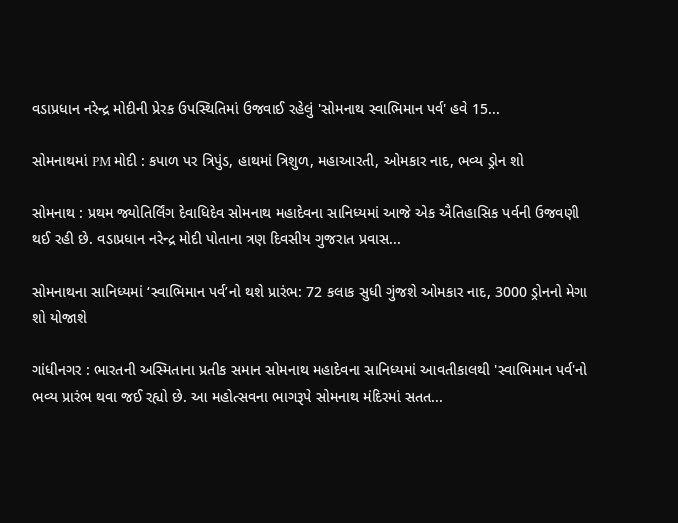વડાપ્રધાન નરેન્દ્ર મોદીની પ્રેરક ઉપસ્થિતિમાં ઉજવાઈ રહેલું 'સોમનાથ સ્વાભિમાન પર્વ' હવે 15...

સોમનાથમાં PM મોદી : કપાળ પર ત્રિપુંડ, હાથમાં ત્રિશુળ, મહાઆરતી, ઓમકાર નાદ, ભવ્ય ડ્રોન શો

સોમનાથ : પ્રથમ જ્યોતિર્લિંગ દેવાધિદેવ સોમનાથ મહાદેવના સાનિધ્યમાં આજે એક ઐતિહાસિક પર્વની ઉજવણી થઈ રહી છે. વડાપ્રધાન નરેન્દ્ર મોદી પોતાના ત્રણ દિવસીય ગુજરાત પ્રવાસ...

સોમનાથના સાનિધ્યમાં ‘સ્વાભિમાન પર્વ’નો થશે પ્રારંભ: 72 કલાક સુધી ગુંજશે ઓમકાર નાદ, 3000 ડ્રોનનો મેગા શો યોજાશે

ગાંધીનગર : ભારતની અસ્મિતાના પ્રતીક સમાન સોમનાથ મહાદેવના સાનિધ્યમાં આવતીકાલથી 'સ્વાભિમાન પર્વ'નો ભવ્ય પ્રારંભ થવા જઈ રહ્યો છે. આ મહોત્સવના ભાગરૂપે સોમનાથ મંદિરમાં સતત...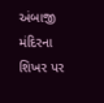અંબાજી મંદિરના શિખર પર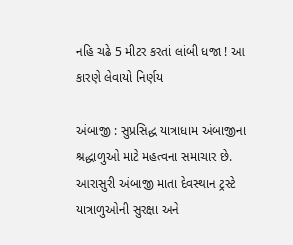નહિ ચઢે 5 મીટર કરતાં લાંબી ધજા ! આ કારણે લેવાયો નિર્ણય

અંબાજી : સુપ્રસિદ્ધ યાત્રાધામ અંબાજીના શ્રદ્ધાળુઓ માટે મહત્વના સમાચાર છે. આરાસુરી અંબાજી માતા દેવસ્થાન ટ્રસ્ટે યાત્રાળુઓની સુરક્ષા અને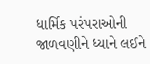ધાર્મિક પરંપરાઓની જાળવણીને ધ્યાને લઈને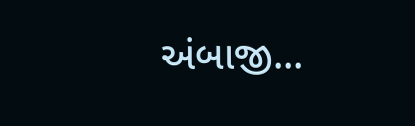અંબાજી...